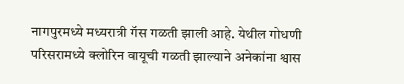नागपुरमध्ये मध्यरात्री गॅस गळती झाली आहे. येथील गोधणी परिसरामध्ये क्लोरिन वायूची गळती झाल्याने अनेकांना श्वास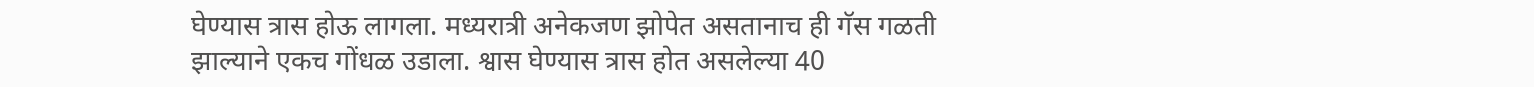घेण्यास त्रास होऊ लागला. मध्यरात्री अनेकजण झोपेत असतानाच ही गॅस गळती झाल्याने एकच गोंधळ उडाला. श्वास घेण्यास त्रास होत असलेल्या 40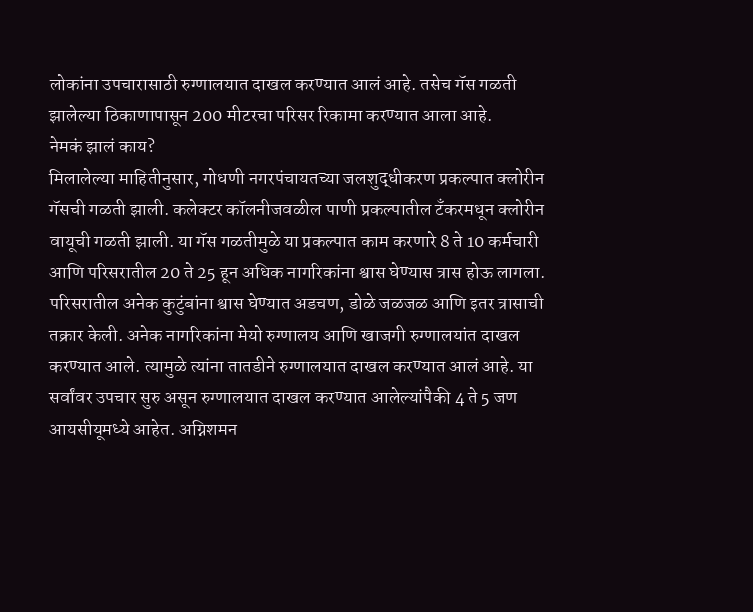लोकांना उपचारासाठी रुग्णालयात दाखल करण्यात आलं आहे. तसेच गॅस गळती झालेल्या ठिकाणापासून 200 मीटरचा परिसर रिकामा करण्यात आला आहे.
नेमकं झालं काय?
मिलालेल्या माहितीनुसार, गोधणी नगरपंचायतच्या जलशुद्धीकरण प्रकल्पात क्लोरीन गॅसची गळती झाली. कलेक्टर कॉलनीजवळील पाणी प्रकल्पातील टँकरमधून क्लोरीन वायूची गळती झाली. या गॅस गळतीमुळे या प्रकल्पात काम करणारे 8 ते 10 कर्मचारी आणि परिसरातील 20 ते 25 हून अधिक नागरिकांना श्वास घेण्यास त्रास होऊ लागला. परिसरातील अनेक कुटुंबांना श्वास घेण्यात अडचण, डोळे जळजळ आणि इतर त्रासाची तक्रार केली. अनेक नागरिकांना मेयो रुग्णालय आणि खाजगी रुग्णालयांत दाखल करण्यात आले. त्यामुळे त्यांना तातडीने रुग्णालयात दाखल करण्यात आलं आहे. या सर्वांवर उपचार सुरु असून रुग्णालयात दाखल करण्यात आलेल्यांपैकी 4 ते 5 जण आयसीयूमध्ये आहेत. अग्निशमन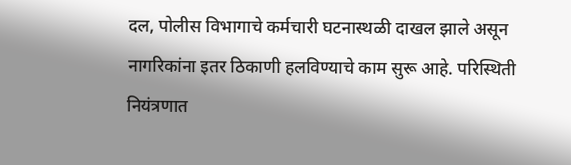दल, पोलीस विभागाचे कर्मचारी घटनास्थळी दाखल झाले असून नागरिकांना इतर ठिकाणी हलविण्याचे काम सुरू आहे. परिस्थिती नियंत्रणात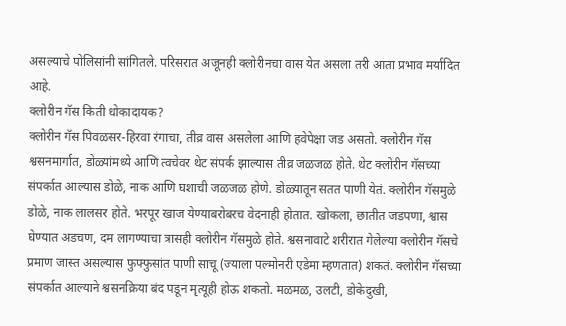असल्याचे पोलिसांनी सांगितले. परिसरात अजूनही क्लोरीनचा वास येत असला तरी आता प्रभाव मर्यादित आहे.
क्लोरीन गॅस किती धोकादायक?
क्लोरीन गॅस पिवळसर-हिरवा रंगाचा, तीव्र वास असलेला आणि हवेपेक्षा जड असतो. क्लोरीन गॅस श्वसनमार्गात, डोळ्यांमध्ये आणि त्वचेवर थेट संपर्क झाल्यास तीव्र जळजळ होते. थेट क्लोरीन गॅसच्या संपर्कात आल्यास डोळे, नाक आणि घशाची जळजळ होणे. डोळ्यातून सतत पाणी येतं. क्लोरीन गॅसमुळे डोळे, नाक लालसर होते. भरपूर खाज येण्याबरोबरच वेदनाही होतात. खोकला, छातीत जडपणा, श्वास घेण्यात अडचण, दम लागण्याचा त्रासही क्लोरीन गॅसमुळे होते. श्वसनावाटे शरीरात गेलेल्या क्लोरीन गॅसचे प्रमाण जास्त असल्यास फुफ्फुसांत पाणी साचू (ज्याला पल्मोनरी एडेमा म्हणतात) शकतं. क्लोरीन गॅसच्या संपर्कात आल्याने श्वसनक्रिया बंद पडून मृत्यूही होऊ शकतो. मळमळ, उलटी, डोकेदुखी,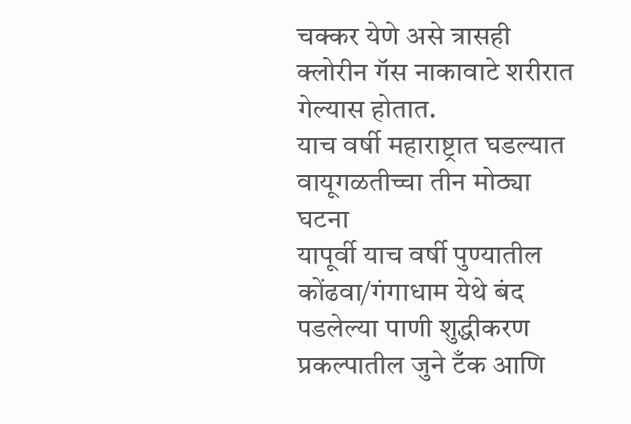चक्कर येणे असे त्रासही क्लोरीन गॅस नाकावाटे शरीरात गेल्यास होतात.
याच वर्षी महाराष्ट्रात घडल्यात वायूगळतीच्चा तीन मोठ्या घटना
यापूर्वी याच वर्षी पुण्यातील कोंढवा/गंगाधाम येथे बंद पडलेल्या पाणी शुद्धीकरण प्रकल्पातील जुने टँक आणि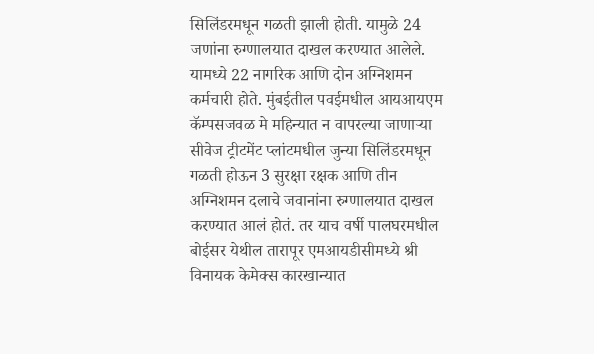सिलिंडरमधून गळती झाली होती. यामुळे 24 जणांना रुग्णालयात दाखल करण्यात आलेले. यामध्ये 22 नागरिक आणि दोन अग्निशमन कर्मचारी होते. मुंबईतील पवईमधील आयआयएम कॅम्पसजवळ मे महिन्यात न वापरल्या जाणाऱ्या सीवेज ट्रीटमेंट प्लांटमधील जुन्या सिलिंडरमधून गळती होऊन 3 सुरक्षा रक्षक आणि तीन अग्निशमन दलाचे जवानांना रुग्णालयात दाखल करण्यात आलं होतं. तर याच वर्षी पालघरमधील बोईसर येथील तारापूर एमआयडीसीमध्ये श्री विनायक केमेक्स कारखान्यात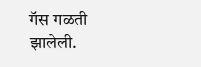गॅस गळती झालेली.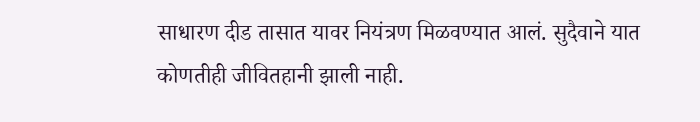साधारण दीड तासात यावर नियंत्रण मिळवण्यात आलं. सुदैवाने यात कोणतीही जीवितहानी झाली नाही.